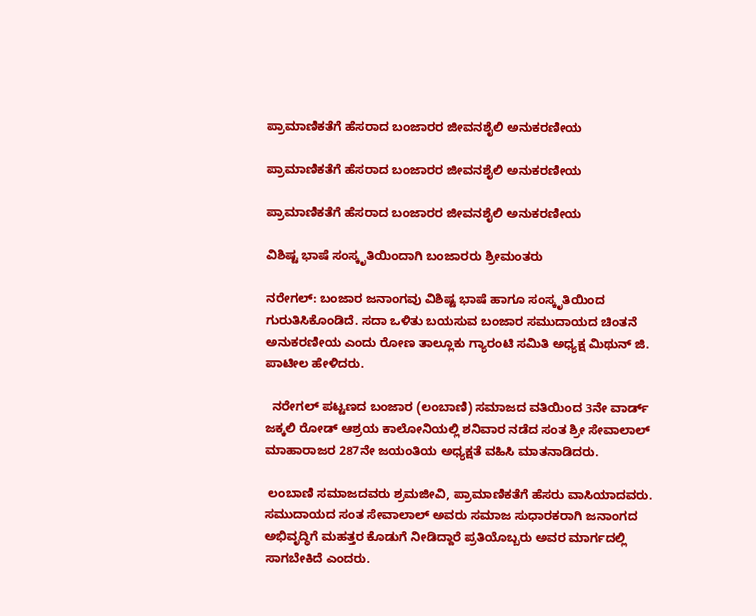ಪ್ರಾಮಾಣಿಕತೆಗೆ ಹೆಸರಾದ ಬಂಜಾರರ ಜೀವನಶೈಲಿ ಅನುಕರಣೀಯ

ಪ್ರಾಮಾಣಿಕತೆಗೆ ಹೆಸರಾದ ಬಂಜಾರರ ಜೀವನಶೈಲಿ ಅನುಕರಣೀಯ

ಪ್ರಾಮಾಣಿಕತೆಗೆ ಹೆಸರಾದ ಬಂಜಾರರ ಜೀವನಶೈಲಿ ಅನುಕರಣೀಯ

ವಿಶಿಷ್ಟ ಭಾಷೆ ಸಂಸ್ಕೃತಿಯಿಂದಾಗಿ ಬಂಜಾರರು ಶ್ರೀಮಂತರು

ನರೇಗಲ್: ಬಂಜಾರ ಜನಾಂಗವು ವಿಶಿಷ್ಟ ಭಾಷೆ ಹಾಗೂ ಸಂಸ್ಕೃತಿಯಿಂದ ಗುರುತಿಸಿಕೊಂಡಿದೆ. ಸದಾ ಒಳಿತು ಬಯಸುವ ಬಂಜಾರ ಸಮುದಾಯದ ಚಿಂತನೆ ಅನುಕರಣೀಯ ಎಂದು ರೋಣ ತಾಲ್ಲೂಕು ಗ್ಯಾರಂಟಿ ಸಮಿತಿ ಅಧ್ಯಕ್ಷ ಮಿಥುನ್‌ ಜಿ. ಪಾಟೀಲ ಹೇಳಿದರು.

  ನರೇಗಲ್‌ ಪಟ್ಟಣದ ಬಂಜಾರ (ಲಂಬಾಣಿ) ಸಮಾಜದ ವತಿಯಿಂದ 3ನೇ ವಾರ್ಡ್‌ ಜಕ್ಕಲಿ ರೋಡ್‌ ಆಶ್ರಯ ಕಾಲೋನಿಯಲ್ಲಿ ಶನಿವಾರ ನಡೆದ ಸಂತ ಶ್ರೀ ಸೇವಾಲಾಲ್‌ ಮಾಹಾರಾಜರ 287ನೇ ಜಯಂತಿಯ ಅಧ್ಯಕ್ಷತೆ ವಹಿಸಿ ಮಾತನಾಡಿದರು.

 ಲಂಬಾಣಿ ಸಮಾಜದವರು ಶ್ರಮಜೀವಿ, ಪ್ರಾಮಾಣಿಕತೆಗೆ ಹೆಸರು ವಾಸಿಯಾದವರು. ಸಮುದಾಯದ ಸಂತ ಸೇವಾಲಾಲ್ ಅವರು ಸಮಾಜ ಸುಧಾರಕರಾಗಿ ಜನಾಂಗದ ಅಭಿವೃದ್ಧಿಗೆ ಮಹತ್ತರ ಕೊಡುಗೆ ನೀಡಿದ್ದಾರೆ ಪ್ರತಿಯೊಬ್ಬರು ಅವರ ಮಾರ್ಗದಲ್ಲಿ ಸಾಗಬೇಕಿದೆ ಎಂದರು.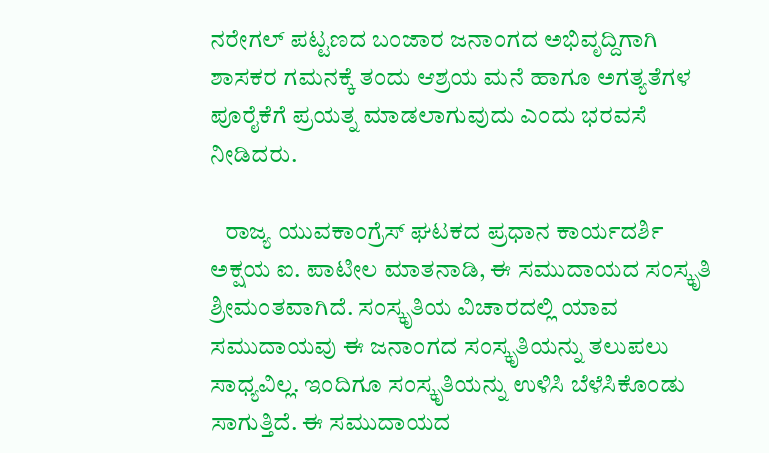ನರೇಗಲ್‌ ಪಟ್ಟಣದ ಬಂಜಾರ ಜನಾಂಗದ ಅಭಿವೃದ್ದಿಗಾಗಿ ಶಾಸಕರ ಗಮನಕ್ಕೆ ತಂದು ಆಶ್ರಯ ಮನೆ ಹಾಗೂ ಅಗತ್ಯತೆಗಳ ಪೂರೈಕೆಗೆ ಪ್ರಯತ್ನ ಮಾಡಲಾಗುವುದು ಎಂದು ಭರವಸೆ ನೀಡಿದರು.

   ರಾಜ್ಯ ಯುವಕಾಂಗ್ರೆಸ್‌ ಘಟಕದ ಪ್ರಧಾನ ಕಾರ್ಯದರ್ಶಿ ಅಕ್ಷಯ ಐ. ಪಾಟೀಲ ಮಾತನಾಡಿ, ಈ ಸಮುದಾಯದ ಸಂಸ್ಕೃತಿ ಶ್ರೀಮಂತವಾಗಿದೆ. ಸಂಸ್ಕೃತಿಯ ವಿಚಾರದಲ್ಲಿ ಯಾವ ಸಮುದಾಯವು ಈ ಜನಾಂಗದ ಸಂಸ್ಕೃತಿಯನ್ನು ತಲುಪಲು ಸಾಧ್ಯವಿಲ್ಲ. ಇಂದಿಗೂ ಸಂಸ್ಕೃತಿಯನ್ನು ಉಳಿಸಿ ಬೆಳೆಸಿಕೊಂಡು ಸಾಗುತ್ತಿದೆ. ಈ ಸಮುದಾಯದ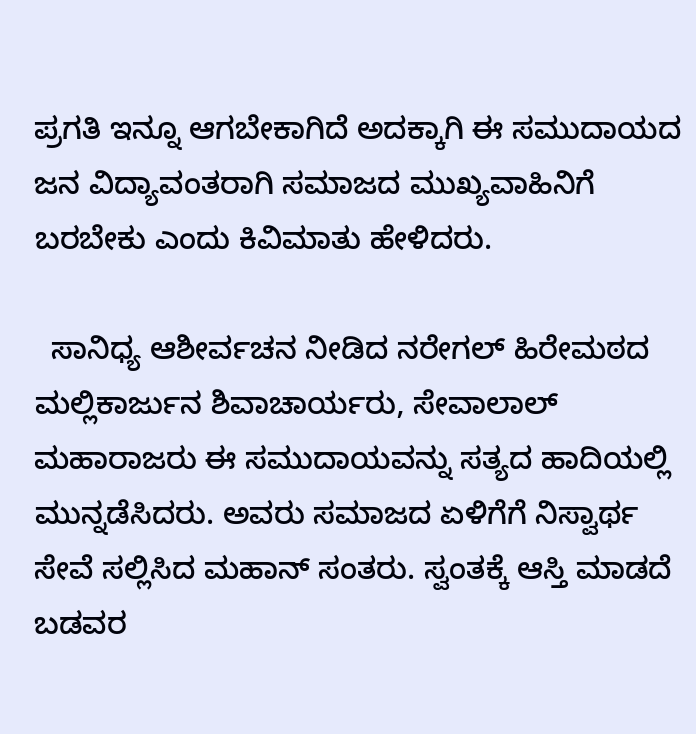ಪ್ರಗತಿ ಇನ್ನೂ ಆಗಬೇಕಾಗಿದೆ ಅದಕ್ಕಾಗಿ ಈ ಸಮುದಾಯದ ಜನ ವಿದ್ಯಾವಂತರಾಗಿ ಸಮಾಜದ ಮುಖ್ಯವಾಹಿನಿಗೆ ಬರಬೇಕು ಎಂದು ಕಿವಿಮಾತು ಹೇಳಿದರು.

  ಸಾನಿಧ್ಯ ಆಶೀರ್ವಚನ ನೀಡಿದ ನರೇಗಲ್‌ ಹಿರೇಮಠದ ಮಲ್ಲಿಕಾರ್ಜುನ ಶಿವಾಚಾರ್ಯರು, ಸೇವಾಲಾಲ್ ಮಹಾರಾಜರು ಈ ಸಮುದಾಯವನ್ನು ಸತ್ಯದ ಹಾದಿಯಲ್ಲಿ ಮುನ್ನಡೆಸಿದರು. ಅವರು ಸಮಾಜದ ಏಳಿಗೆಗೆ ನಿಸ್ವಾರ್ಥ ಸೇವೆ ಸಲ್ಲಿಸಿದ ಮಹಾನ್ ಸಂತರು. ಸ್ವಂತಕ್ಕೆ ಆಸ್ತಿ ಮಾಡದೆ ಬಡವರ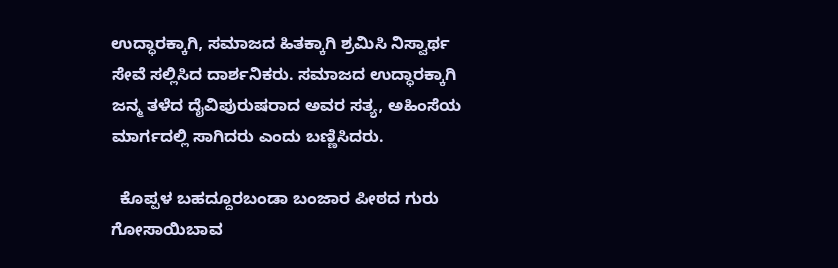ಉದ್ಧಾರಕ್ಕಾಗಿ, ಸಮಾಜದ ಹಿತಕ್ಕಾಗಿ ಶ್ರಮಿಸಿ ನಿಸ್ವಾರ್ಥ ಸೇವೆ ಸಲ್ಲಿಸಿದ ದಾರ್ಶನಿಕರು. ಸಮಾಜದ ಉದ್ಧಾರಕ್ಕಾಗಿ ಜನ್ಮ ತಳೆದ ದೈವಿಪುರುಷರಾದ ಅವರ ಸತ್ಯ, ಅಹಿಂಸೆಯ ಮಾರ್ಗದಲ್ಲಿ ಸಾಗಿದರು ಎಂದು ಬಣ್ಣಿಸಿದರು.

  ಕೊಪ್ಪಳ ಬಹದ್ದೂರಬಂಡಾ ಬಂಜಾರ ಪೀಠದ ಗುರು ಗೋಸಾಯಿಬಾವ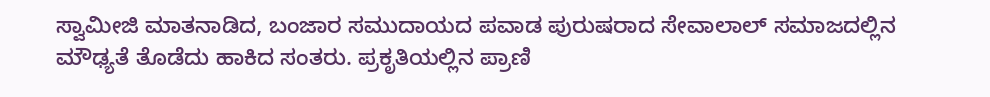ಸ್ವಾಮೀಜಿ ಮಾತನಾಡಿದ, ಬಂಜಾರ ಸಮುದಾಯದ ಪವಾಡ ಪುರುಷರಾದ ಸೇವಾಲಾಲ್ ಸಮಾಜದಲ್ಲಿನ ಮೌಢ್ಯತೆ ತೊಡೆದು ಹಾಕಿದ ಸಂತರು. ಪ್ರಕೃತಿಯಲ್ಲಿನ ಪ್ರಾಣಿ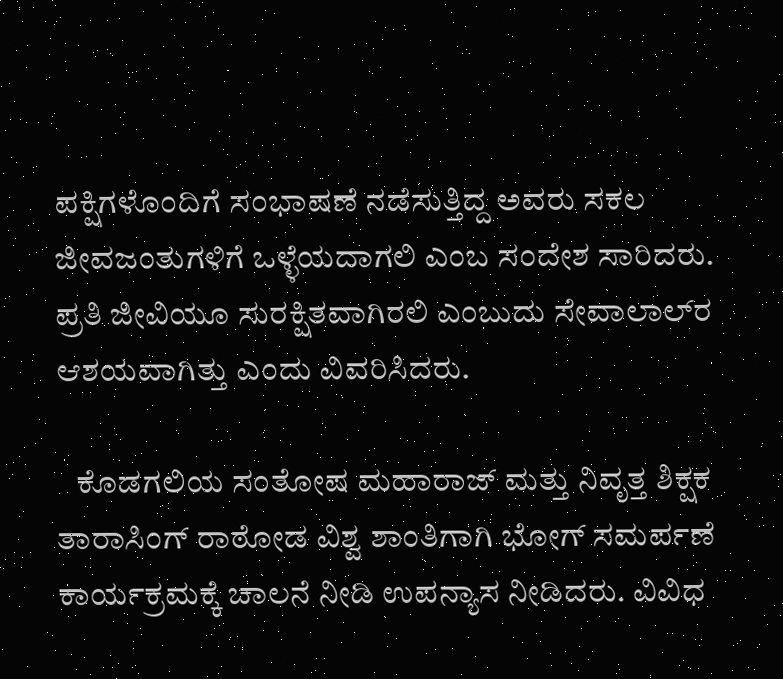ಪಕ್ಷಿಗಳೊಂದಿಗೆ ಸಂಭಾಷಣೆ ನಡೆಸುತ್ತಿದ್ದ ಅವರು ಸಕಲ ಜೀವಜಂತುಗಳಿಗೆ ಒಳ್ಳೆಯದಾಗಲಿ ಎಂಬ ಸಂದೇಶ ಸಾರಿದರು. ಪ್ರತಿ ಜೀವಿಯೂ ಸುರಕ್ಷಿತವಾಗಿರಲಿ ಎಂಬುದು ಸೇವಾಲಾಲ್‌ರ ಆಶಯವಾಗಿತ್ತು ಎಂದು ವಿವರಿಸಿದರು.

   ಕೊಡಗಲಿಯ ಸಂತೋಷ ಮಹಾರಾಜ್‌ ಮತ್ತು ನಿವೃತ್ತ ಶಿಕ್ಷಕ ತಾರಾಸಿಂಗ್‌ ರಾಠೋಡ ವಿಶ್ವ ಶಾಂತಿಗಾಗಿ ಭೋಗ್‌ ಸಮರ್ಪಣೆ ಕಾರ್ಯಕ್ರಮಕ್ಕೆ ಚಾಲನೆ ನೀಡಿ ಉಪನ್ಯಾಸ ನೀಡಿದರು. ವಿವಿಧ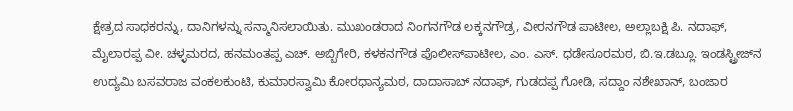ಕ್ಷೇತ್ರದ ಸಾಧಕರನ್ನು, ದಾನಿಗಳನ್ನು ಸನ್ಮಾನಿಸಲಾಯಿತು. ಮುಖಂಡರಾದ ನಿಂಗನಗೌಡ ಲಕ್ಕನಗೌಡ್ರ, ವೀರನಗೌಡ ಪಾಟೀಲ, ಅಲ್ಲಾಬಕ್ಷಿ ಪಿ. ನದಾಫ್‌, ಮೈಲಾರಪ್ಪ ವೀ. ಚಳ್ಳಮರದ, ಹನಮಂತಪ್ಪ ಎಚ್. ಅಬ್ಬಿಗೇರಿ, ಕಳಕನಗೌಡ ಪೊಲೀಸ್‌ಪಾಟೀಲ, ಎಂ. ಎಸ್. ಧಡೇಸೂರಮಠ, ಬಿ.ಇ.ಡಬ್ಲೂ. ಇಂಡಸ್ಟ್ರೀಜ್‌ನ ಉದ್ಯಮಿ ಬಸವರಾಜ ವಂಕಲಕುಂಟಿ, ಕುಮಾರಸ್ವಾಮಿ ಕೋರಧಾನ್ಯಮಠ, ದಾದಾಸಾಬ್‌ ನದಾಫ್‌, ಗುಡದಪ್ಪ ಗೋಡಿ, ಸದ್ದಾಂ ನಶೇಖಾನ್‌, ಬಂಜಾರ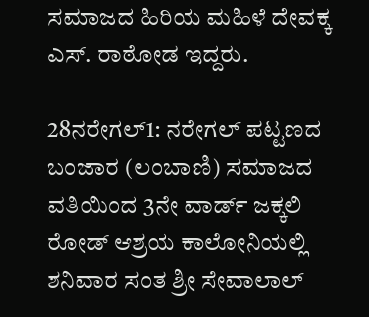ಸಮಾಜದ ಹಿರಿಯ ಮಹಿಳೆ ದೇವಕ್ಕ ಎಸ್‌. ರಾಠೋಡ ಇದ್ದರು.

28ನರೇಗಲ್‌1: ನರೇಗಲ್‌ ಪಟ್ಟಣದ ಬಂಜಾರ (ಲಂಬಾಣಿ) ಸಮಾಜದ ವತಿಯಿಂದ 3ನೇ ವಾರ್ಡ್‌ ಜಕ್ಕಲಿ ರೋಡ್‌ ಆಶ್ರಯ ಕಾಲೋನಿಯಲ್ಲಿ ಶನಿವಾರ ಸಂತ ಶ್ರೀ ಸೇವಾಲಾಲ್‌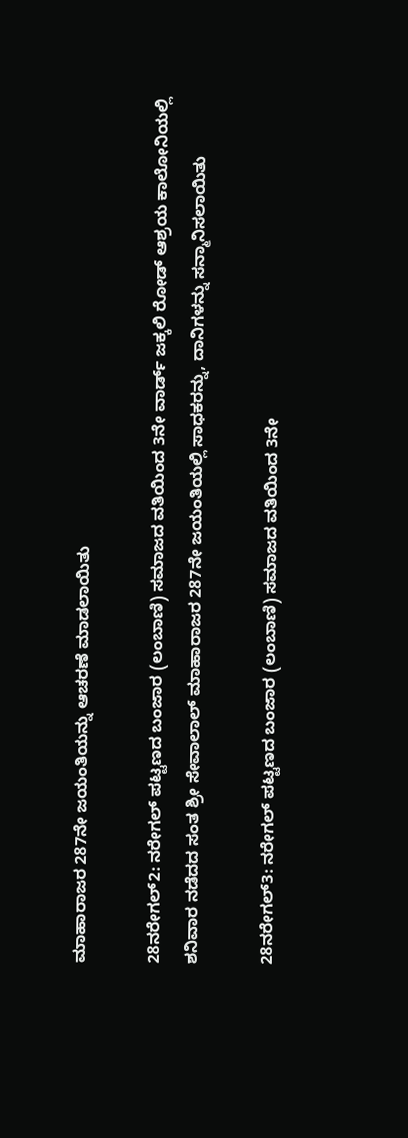ಮಾಹಾರಾಜರ 287ನೇ ಜಯಂತಿಯನ್ನು ಆಚರಣೆ ಮಾಡಲಾಯಿತು

28ನರೇಗಲ್‌2: ನರೇಗಲ್‌ ಪಟ್ಟಣದ ಬಂಜಾರ (ಲಂಬಾಣಿ) ಸಮಾಜದ ವತಿಯಿಂದ 3ನೇ ವಾರ್ಡ್‌ ಜಕ್ಕಲಿ ರೋಡ್‌ ಆಶ್ರಯ ಕಾಲೋನಿಯಲ್ಲಿ ಶನಿವಾರ ನಡೆದದ ಸಂತ ಶ್ರೀ ಸೇವಾಲಾಲ್‌ ಮಾಹಾರಾಜರ 287ನೇ ಜಯಂತಿಯಲ್ಲಿ ಸಾಧಕರನ್ನು, ದಾನಿಗಳನ್ನು ಸನ್ಮಾನಿಸಲಾಯಿತು

28ನರೇಗಲ್‌3: ನರೇಗಲ್‌ ಪಟ್ಟಣದ ಬಂಜಾರ (ಲಂಬಾಣಿ) ಸಮಾಜದ ವತಿಯಿಂದ 3ನೇ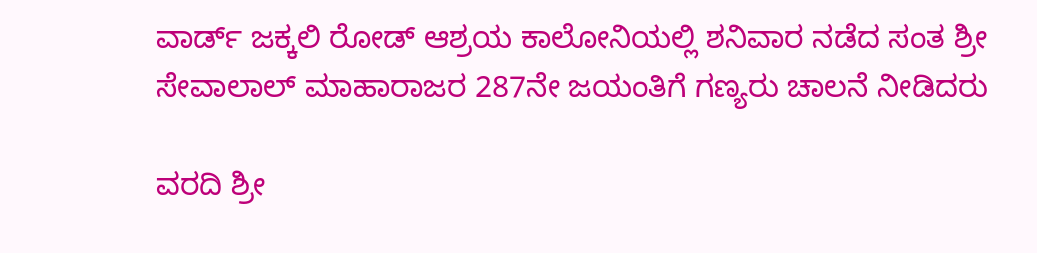ವಾರ್ಡ್‌ ಜಕ್ಕಲಿ ರೋಡ್‌ ಆಶ್ರಯ ಕಾಲೋನಿಯಲ್ಲಿ ಶನಿವಾರ ನಡೆದ ಸಂತ ಶ್ರೀ ಸೇವಾಲಾಲ್‌ ಮಾಹಾರಾಜರ 287ನೇ ಜಯಂತಿಗೆ ಗಣ್ಯರು ಚಾಲನೆ ನೀಡಿದರು

ವರದಿ ಶ್ರೀ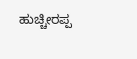ಹುಚ್ಚೀರಪ್ಪ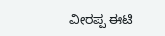ವೀರಪ್ಪ ಈಟಿ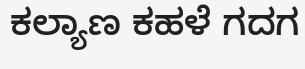ಕಲ್ಯಾಣ ಕಹಳೆ ಗದಗ